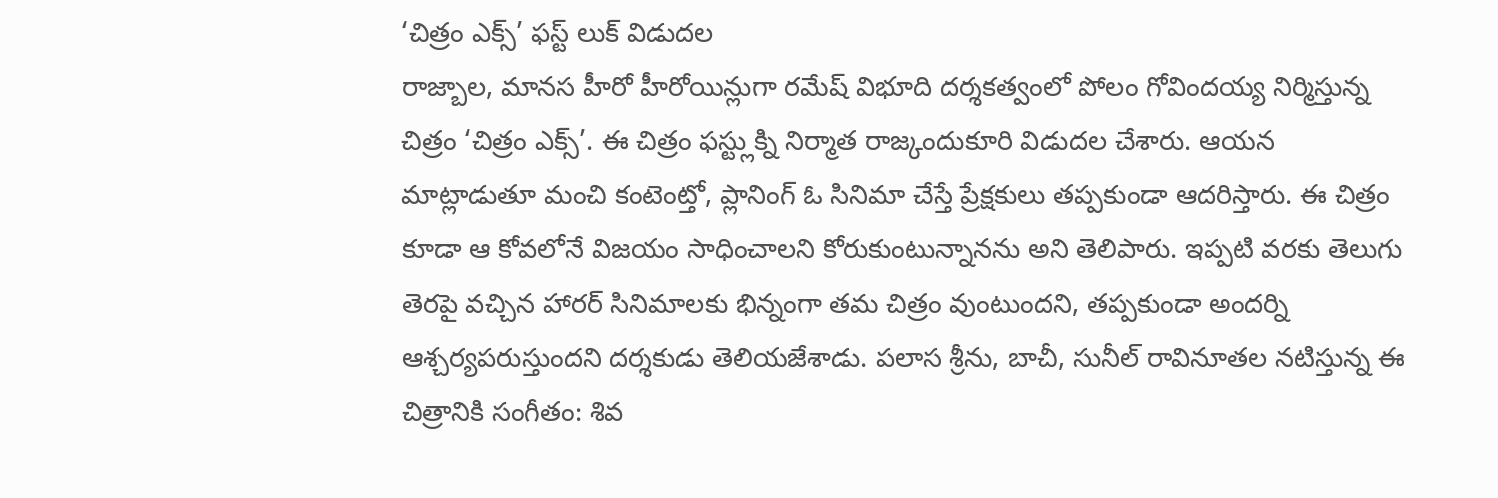‘చిత్రం ఎక్స్’ ఫస్ట్ లుక్ విడుదల
రాజ్బాల, మానస హీరో హీరోయిన్లుగా రమేష్ విభూది దర్శకత్వంలో పోలం గోవిందయ్య నిర్మిస్తున్న చిత్రం ‘చిత్రం ఎక్స్’. ఈ చిత్రం ఫస్ట్లుక్ని నిర్మాత రాజ్కందుకూరి విడుదల చేశారు. ఆయన మాట్లాడుతూ మంచి కంటెంట్తో, ప్లానింగ్ ఓ సినిమా చేస్తే ప్రేక్షకులు తప్పకుండా ఆదరిస్తారు. ఈ చిత్రం కూడా ఆ కోవలోనే విజయం సాధించాలని కోరుకుంటున్నానను అని తెలిపారు. ఇప్పటి వరకు తెలుగు తెరపై వచ్చిన హారర్ సినిమాలకు భిన్నంగా తమ చిత్రం వుంటుందని, తప్పకుండా అందర్ని ఆశ్చర్యపరుస్తుందని దర్శకుడు తెలియజేశాడు. పలాస శ్రీను, బాచీ, సునీల్ రావినూతల నటిస్తున్న ఈ చిత్రానికి సంగీతం: శివ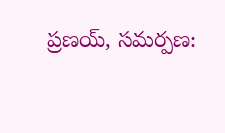ప్రణయ్, సమర్పణ: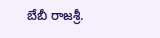బేబీ రాజశ్రీ.